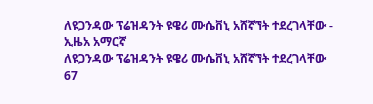ለዩጋንዳው ፕሬዝዳንት ዩዌሪ ሙሴቨኒ አሸኛኘት ተደረገላቸው - ኢዜአ አማርኛ
ለዩጋንዳው ፕሬዝዳንት ዩዌሪ ሙሴቨኒ አሸኛኘት ተደረገላቸው
67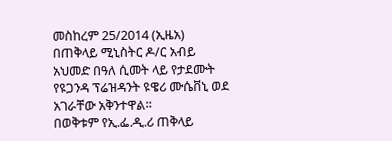መስከረም 25/2014 (ኢዜአ) በጠቅላይ ሚኒስትር ዶ/ር አብይ አህመድ በዓለ ሲመት ላይ የታደሙት የዩጋንዳ ፕሬዝዳንት ዩዌሪ ሙሴቨኒ ወደ አገራቸው አቅንተዋል።
በወቅቱም የኢ.ፌ.ዲ.ሪ ጠቅላይ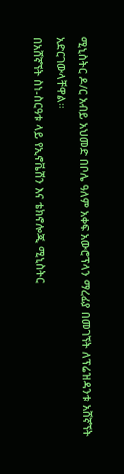ሚኒስትር ዶ/ር አብይ አህመድ በቦሌ ዓለም አቀፍ አውሮፕላን ማረፊያ በመገኘት ለፕሬዝዳንቱ አሸኛኘት አድርገውላቸዋል።
በአሸኛኘት ስነ-ስርዓቱ ላይ የኢኖቬሽን እና ቴክኖሎጂ ሚኒስትር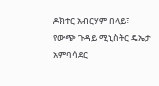ዶክተር አብርሃም በላይ፣ የውጭ ጉዳይ ሚኒስትር ዴኤታ አምባሳደር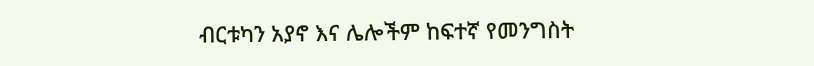ብርቱካን አያኖ እና ሌሎችም ከፍተኛ የመንግስት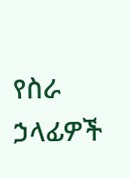የስራ ኃላፊዎች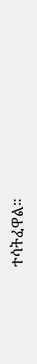ተሳትፈዋል።